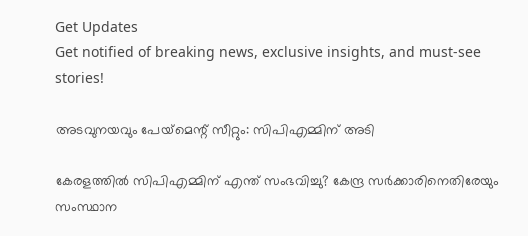Get Updates
Get notified of breaking news, exclusive insights, and must-see stories!

അടവുനയവും പേയ്‌മെന്റ് സീറ്റും: സിപിഎമ്മിന് അടി

കേരളത്തില്‍ സിപിഎമ്മിന് എന്ത് സംഭവിച്ചു? കേന്ദ്ര സര്‍ക്കാരിനെതിരേയും സംസ്ഥാന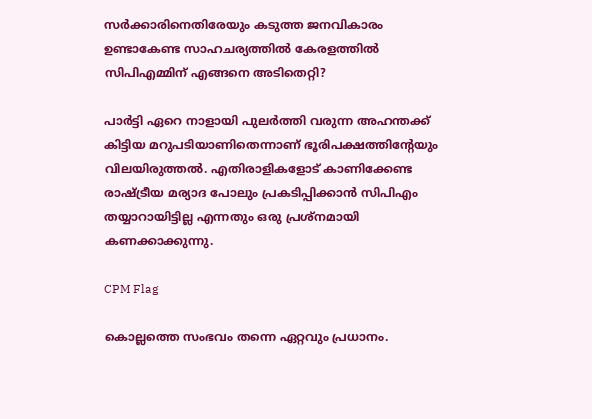സര്‍ക്കാരിനെതിരേയും കടുത്ത ജനവികാരം ഉണ്ടാകേണ്ട സാഹചര്യത്തില്‍ കേരളത്തില്‍ സിപിഎമ്മിന് എങ്ങനെ അടിതെറ്റി?

പാര്‍ട്ടി ഏറെ നാളായി പുലര്‍ത്തി വരുന്ന അഹന്തക്ക് കിട്ടിയ മറുപടിയാണിതെന്നാണ് ഭൂരിപക്ഷത്തിന്റേയും വിലയിരുത്തല്‍. എതിരാളികളോട് കാണിക്കേണ്ട രാഷ്ട്രീയ മര്യാദ പോലും പ്രകടിപ്പിക്കാന്‍ സിപിഎം തയ്യാറായിട്ടില്ല എന്നതും ഒരു പ്രശ്‌നമായി കണക്കാക്കുന്നു.

CPM Flag

കൊല്ലത്തെ സംഭവം തന്നെ ഏറ്റവും പ്രധാനം.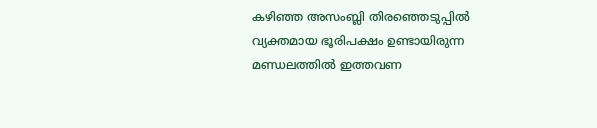കഴിഞ്ഞ അസംബ്ലി തിരഞ്ഞെടുപ്പില്‍ വ്യക്തമായ ഭൂരിപക്ഷം ഉണ്ടായിരുന്ന മണ്ഡലത്തില്‍ ഇത്തവണ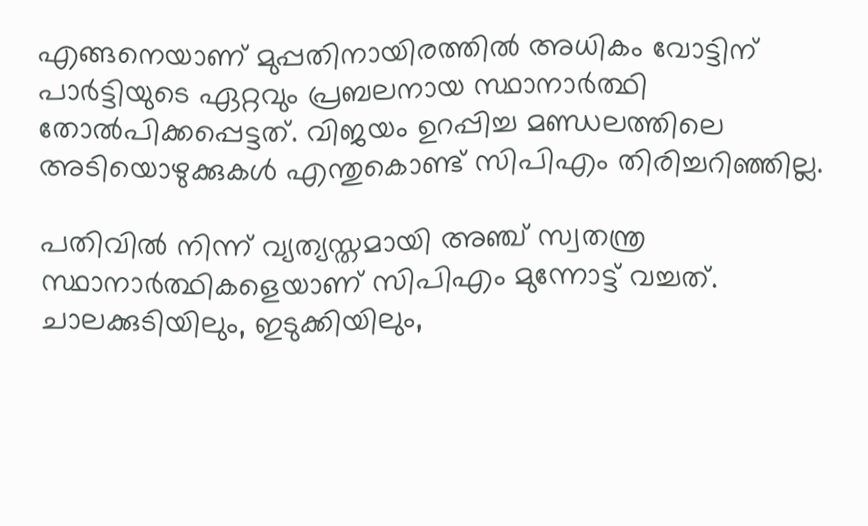എങ്ങനെയാണ് മുപ്പതിനായിരത്തില്‍ അധികം വോട്ടിന് പാര്‍ട്ടിയുടെ ഏറ്റവും പ്രബലനായ സ്ഥാനാര്‍ത്ഥി തോല്‍പിക്കപ്പെട്ടത്. വിജയം ഉറപ്പിച്ച മണ്ഡലത്തിലെ അടിയൊഴുക്കുകള്‍ എന്തുകൊണ്ട് സിപിഎം തിരിച്ചറിഞ്ഞില്ല.

പതിവില്‍ നിന്ന് വ്യത്യസ്തമായി അഞ്ച് സ്വതന്ത്ര സ്ഥാനാര്‍ത്ഥികളെയാണ് സിപിഎം മുന്നോട്ട് വച്ചത്. ചാലക്കുടിയിലും, ഇടുക്കിയിലും,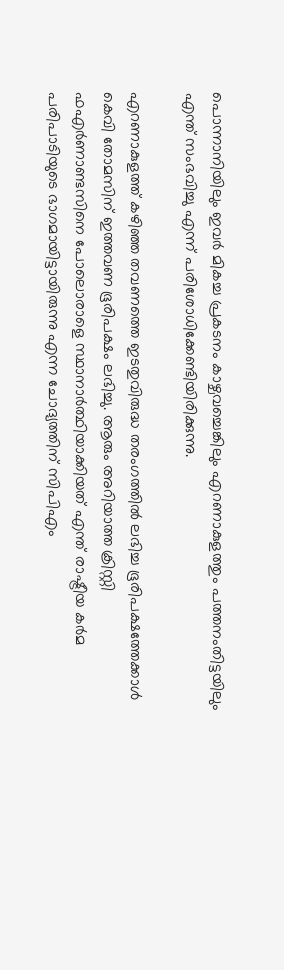പൊന്നാനിയിലും ഇവര്‍ മികച്ച പ്രകടനം കാഴ്ചവച്ചെങ്കിലും എറണാകുളത്തും പത്തനംതിട്ടയിലും എന്ത് സംഭവിച്ചു എന്ന് പരിശോധിക്കേണ്ടിയിരിക്കുന്നു.

എറണാകുളത്ത് കഴിഞ്ഞ തവണത്തെ ഇടതുവിരുദ്ധ തരംഗത്തില്‍ ലഭിച്ച ഭൂരിപക്ഷത്തേക്കാള്‍ കെവി തോമസിന് ഇത്തവണ ഭൂരിപക്ഷം ലഭിച്ചു. ആരും അറിയാത്ത ക്രിസ്റ്റി ഫഎര്‍ണാണ്ടസിനെ പോലൊരാളെ സ്ഥാനാര്‍ത്ഥിയാക്കിയത് എന്ത് രാഷ്ട്രീയ കര്‍മ പരിപാടിയുടെ ഭാഗമായിട്ടായിരുന്നു എന്ന ചോദ്യത്തിന് സിപിഎം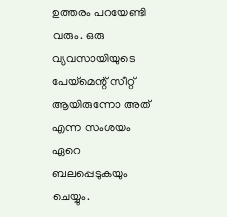ഉത്തരം പറയേണ്ടി വരും. ഒരു വ്യവസായിയുടെ പേയ്‌മെന്റ് സീറ്റ് ആയിരുന്നോ അത് എന്ന സംശയം ഏറെ ബലപ്പെടുകയും ചെയ്യും.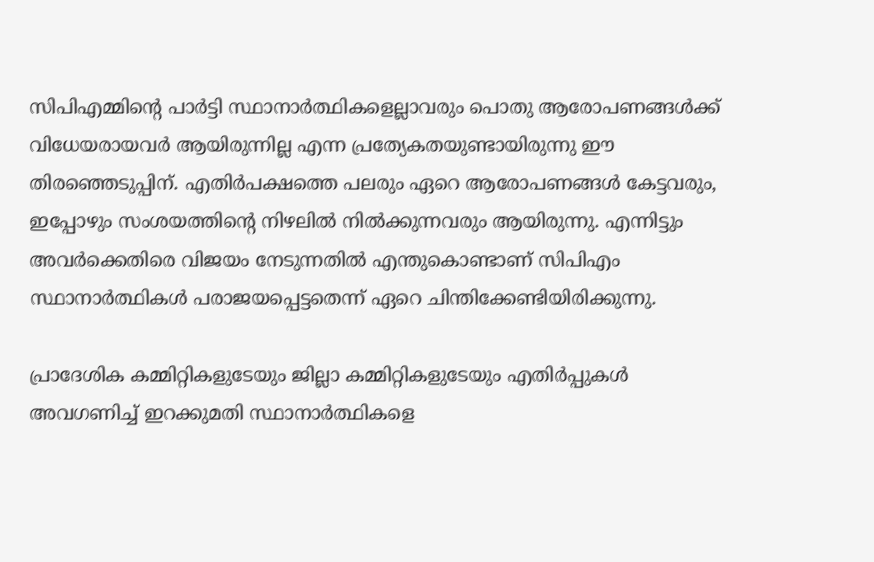സിപിഎമ്മിന്റെ പാര്‍ട്ടി സ്ഥാനാര്‍ത്ഥികളെല്ലാവരും പൊതു ആരോപണങ്ങള്‍ക്ക് വിധേയരായവര്‍ ആയിരുന്നില്ല എന്ന പ്രത്യേകതയുണ്ടായിരുന്നു ഈ തിരഞ്ഞെടുപ്പിന്. എതിര്‍പക്ഷത്തെ പലരും ഏറെ ആരോപണങ്ങള്‍ കേട്ടവരും, ഇപ്പോഴും സംശയത്തിന്റെ നിഴലില്‍ നില്‍ക്കുന്നവരും ആയിരുന്നു. എന്നിട്ടും അവര്‍ക്കെതിരെ വിജയം നേടുന്നതില്‍ എന്തുകൊണ്ടാണ് സിപിഎം സ്ഥാനാര്‍ത്ഥികള്‍ പരാജയപ്പെട്ടതെന്ന് ഏറെ ചിന്തിക്കേണ്ടിയിരിക്കുന്നു.

പ്രാദേശിക കമ്മിറ്റികളുടേയും ജില്ലാ കമ്മിറ്റികളുടേയും എതിര്‍പ്പുകള്‍ അവഗണിച്ച് ഇറക്കുമതി സ്ഥാനാര്‍ത്ഥികളെ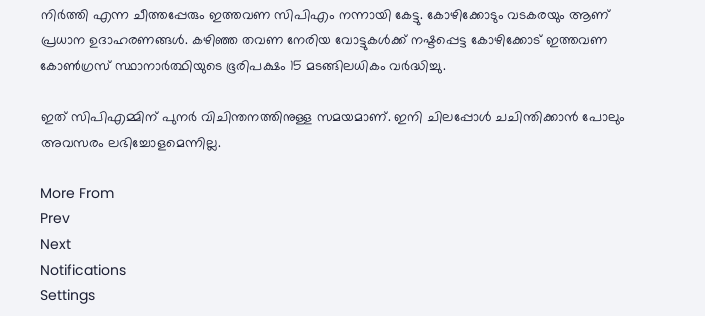നിര്‍ത്തി എന്ന ചീത്തപ്പേരും ഇത്തവണ സിപിഎം നന്നായി കേട്ടു. കോഴിക്കോടും വടകരയും ആണ് പ്രധാന ഉദാഹരണങ്ങള്‍. കഴിഞ്ഞ തവണ നേരിയ വോട്ടുകള്‍ക്ക് നഷ്ടപ്പെട്ട കോഴിക്കോട് ഇത്തവണ കോണ്‍ഗ്രസ് സ്ഥാനാര്‍ത്ഥിയുടെ ഭൂരിപക്ഷം 15 മടങ്ങിലധികം വര്‍ദ്ധിച്ചു.

ഇത് സിപിഎമ്മിന് പുനര്‍ വിചിന്തനത്തിനുള്ള സമയമാണ്. ഇനി ചിലപ്പോള്‍ ചചിന്തിക്കാന്‍ പോലും അവസരം ലഭിച്ചോളമെന്നില്ല.

More From
Prev
Next
Notifications
Settings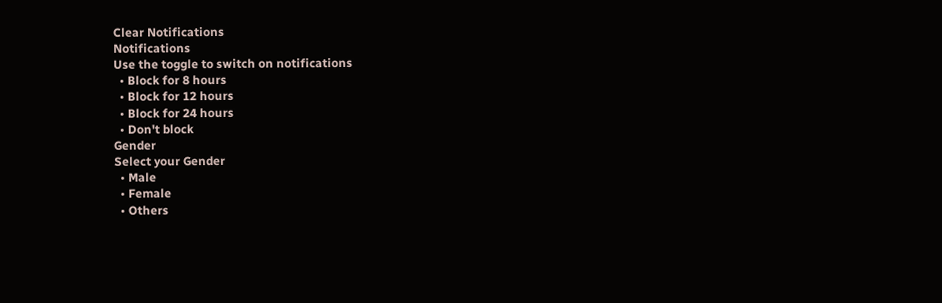Clear Notifications
Notifications
Use the toggle to switch on notifications
  • Block for 8 hours
  • Block for 12 hours
  • Block for 24 hours
  • Don't block
Gender
Select your Gender
  • Male
  • Female
  • Others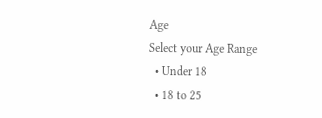Age
Select your Age Range
  • Under 18
  • 18 to 25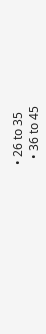• 26 to 35
  • 36 to 45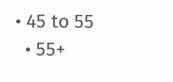• 45 to 55
  • 55+